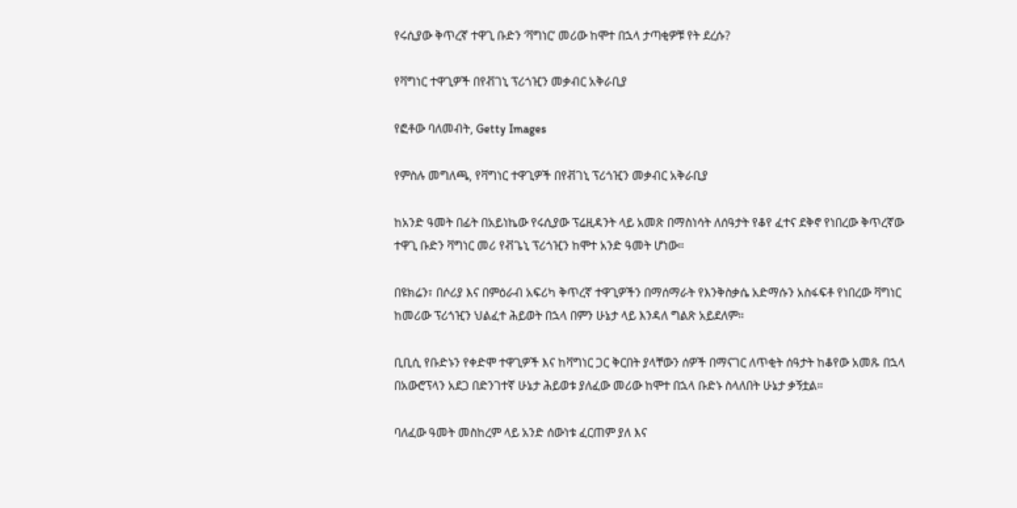የሩሲያው ቅጥረኛ ተዋጊ ቡድን ‘ቫግነር’ መሪው ከሞተ በኋላ ታጣቂዎቹ የት ደረሱ?

የቫግነር ተዋጊዎች በየቭገኒ ፕሪጎዢን መቃብር አቅራቢያ

የፎቶው ባለመብት, Getty Images

የምስሉ መግለጫ, የቫግነር ተዋጊዎች በየቭገኒ ፕሪጎዢን መቃብር አቅራቢያ

ከአንድ ዓመት በፊት በአይነኬው የሩሲያው ፕሬዚዳንት ላይ አመጽ በማስነሳት ለሰዓታት የቆየ ፈተና ደቅኖ የነበረው ቅጥረኛው ተዋጊ ቡድን ቫግነር መሪ የቭጌኒ ፕሪጎዢን ከሞተ አንድ ዓመት ሆነው።

በዩክሬን፣ በሶሪያ እና በምዕራብ አፍሪካ ቅጥረኛ ተዋጊዎችን በማሰማራት የእንቅስቃሴ አድማሱን አስፋፍቶ የነበረው ቫግነር ከመሪው ፕሪጎዢን ህልፈተ ሕይወት በኋላ በምን ሁኔታ ላይ እንዳለ ግልጽ አይደለም።

ቢቢሲ የቡድኑን የቀድሞ ተዋጊዎች እና ከቫግነር ጋር ቅርበት ያላቸውን ሰዎች በማናገር ለጥቂት ሰዓታት ከቆየው አመጹ በኋላ በአውሮፕላን አደጋ በድንገተኛ ሁኔታ ሕይወቱ ያለፈው መሪው ከሞተ በኋላ ቡድኑ ስላለበት ሁኔታ ቃኝቷል።

ባለፈው ዓመት መስከረም ላይ አንድ ሰውነቱ ፈርጠም ያለ እና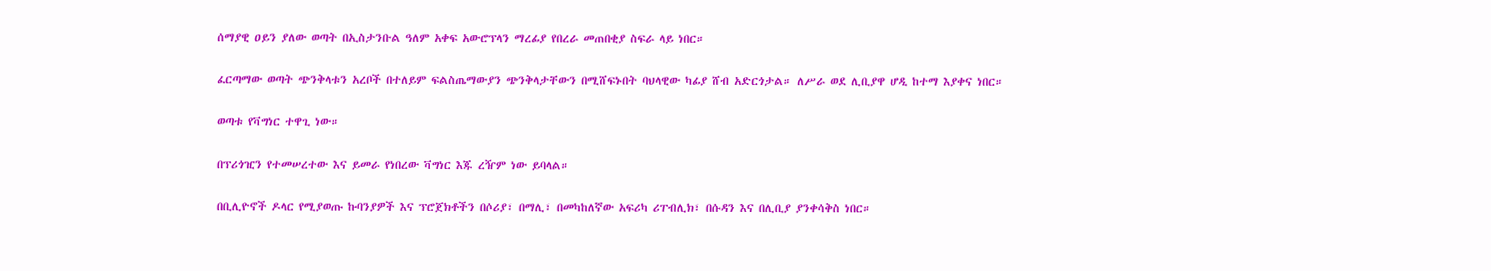ሰማያዊ ዐይን ያለው ወጣት በኢስታንቡል ዓለም አቀፍ አውሮፕላን ማረፊያ የበረራ መጠበቂያ ስፍራ ላይ ነበር።

ፈርጣማው ወጣት ጭንቅላቱን አረቦች በተለይም ፍልስጤማውያን ጭንቅላታቸውን በሚሸፍኑበት ባህላዊው ካፊያ ሸብ አድርጎታል። ለሥራ ወደ ሊቢያዋ ሆዲ ከተማ እያቀና ነበር።

ወጣቱ የቫግነር ተዋጊ ነው።

በፕሪጎዢን የተመሠረተው እና ይመራ የነበረው ቫግነር እጁ ረዥም ነው ይባላል።

በቢሊዮኖች ዶላር የሚያወጡ ኩባንያዎች እና ፕሮጀክቶችን በሶሪያ፣ በማሊ፣ በመካከለኛው አፍሪካ ሪፐብሊክ፣ በሱዳን እና በሊቢያ ያንቀሳቅስ ነበር።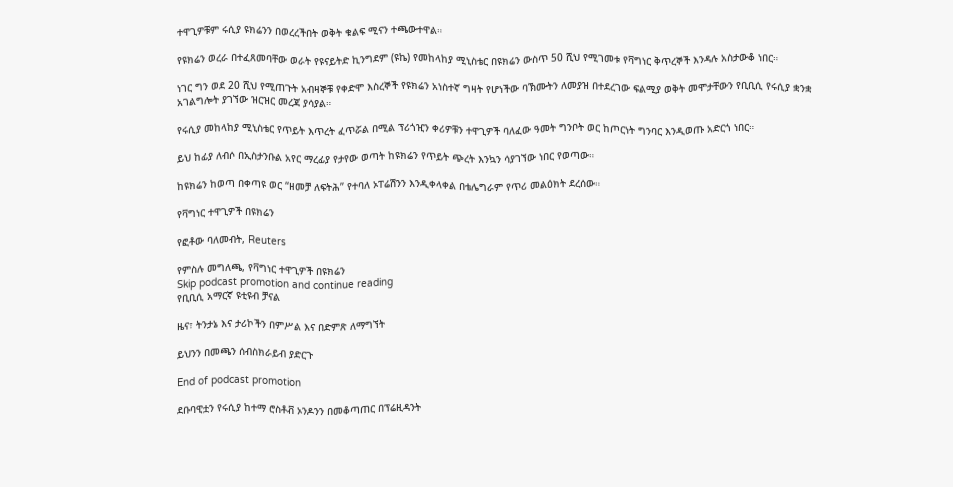ተዋጊዎቹም ሩሲያ ዩክሬንን በወረረችበት ወቅት ቁልፍ ሚናን ተጫውተዋል።

የዩክሬን ወረራ በተፈጸመባቸው ወራት የዩናይትድ ኪንግደም (ዩኬ) የመከላከያ ሚኒስቴር በዩክሬን ውስጥ 50 ሺህ የሚገመቱ የቫግነር ቅጥረኞች እንዳሉ አስታውቆ ነበር።

ነገር ግን ወደ 20 ሺህ የሚጠጉት አብዛኞቹ የቀድሞ እስረኞች የዩክሬን አነስተኛ ግዛት የሆነችው ባኽሙትን ለመያዝ በተደረገው ፍልሚያ ወቅት መሞታቸውን የቢቢሲ የሩሲያ ቋንቋ አገልግሎት ያገኘው ዝርዝር መረጃ ያሳያል።

የሩሲያ መከላከያ ሚኒስቴር የጥይት እጥረት ፈጥሯል በሚል ፕሪጎዢን ቀሪዎቹን ተዋጊዎች ባለፈው ዓመት ግንቦት ወር ከጦርነት ግንባር እንዲወጡ አድርጎ ነበር።

ይህ ከፊያ ለብሶ በኢስታንቡል አየር ማረፊያ የታየው ወጣት ከዩክሬን የጥይት ጭረት እንኳን ሳያገኘው ነበር የወጣው።

ከዩክሬን ከወጣ በቀጣዩ ወር “ዘመቻ ለፍትሕ” የተባለ ኦፐሬሽንን እንዲቀላቀል በቴሌግራም የጥሪ መልዕክት ደረሰው።

የቫግነር ተዋጊዎች በዩክሬን

የፎቶው ባለመብት, Reuters

የምስሉ መግለጫ, የቫግነር ተዋጊዎች በዩክሬን
Skip podcast promotion and continue reading
የቢቢሲ አማርኛ ዩቲዩብ ቻናል

ዜና፣ ትንታኔ እና ታሪኮችን በምሥል እና በድምጽ ለማግኘት

ይህንን በመጫን ሰብስክራይብ ያድርጉ

End of podcast promotion

ደቡባዊቷን የሩሲያ ከተማ ሮስቶቭ ኦንዶንን በመቆጣጠር በፕሬዚዳንት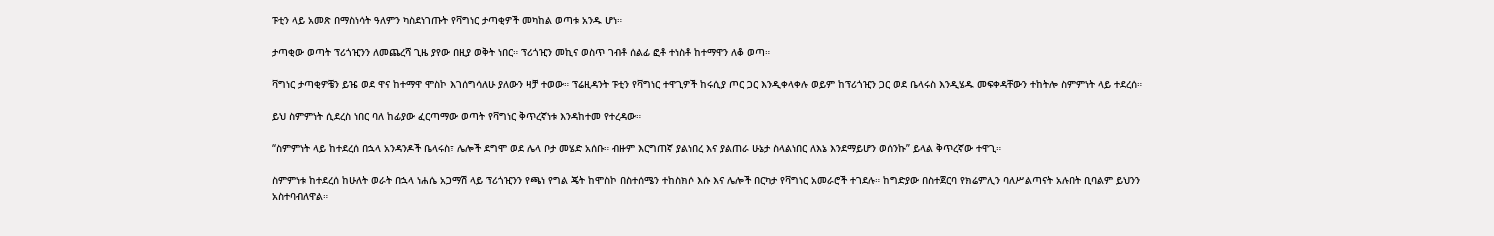ፑቲን ላይ አመጽ በማስነሳት ዓለምን ካስደነገጡት የቫግነር ታጣቂዎች መካከል ወጣቱ አንዱ ሆነ።

ታጣቂው ወጣት ፕሪጎዢንን ለመጨረሻ ጊዜ ያየው በዚያ ወቅት ነበር። ፕሪጎዢን መኪና ወስጥ ገብቶ ሰልፊ ፎቶ ተነስቶ ከተማዋን ለቆ ወጣ።

ቫግነር ታጣቂዎቼን ይዤ ወደ ዋና ከተማዋ ሞስኮ እገሰግሳለሁ ያለውን ዛቻ ተወው። ፕሬዚዳንት ፑቲን የቫግነር ተዋጊዎች ከሩሲያ ጦር ጋር እንዲቀላቀሉ ወይም ከፕሪጎዢን ጋር ወደ ቤላሩስ እንዲሄዱ መፍቀዳቸውን ተከትሎ ስምምነት ላይ ተደረሰ።

ይህ ስምምነት ሲደረስ ነበር ባለ ከፊያው ፈርጣማው ወጣት የቫግነር ቅጥረኛነቱ እንዳከተመ የተረዳው።

“ስምምነት ላይ ከተደረሰ በኋላ አንዳንዶች ቤላሩስ፣ ሌሎች ደግሞ ወደ ሌላ ቦታ መሄድ አሰቡ። ብዙም እርግጠኛ ያልነበረ እና ያልጠራ ሁኔታ ስላልነበር ለእኔ እንደማይሆን ወሰንኩ” ይላል ቅጥረኛው ተዋጊ።

ስምምነቱ ከተደረሰ ከሁለት ወራት በኋላ ነሐሴ አጋማሽ ላይ ፕሪጎዢንን የጫነ የግል ጄት ከሞስኮ በስተሰሜን ተከስክሶ እሱ እና ሌሎች በርካታ የቫግነር አመራሮች ተገደሉ። ከግድያው በስተጀርባ የክሬምሊን ባለሥልጣናት አሉበት ቢባልም ይህንን አስተባብለዋል።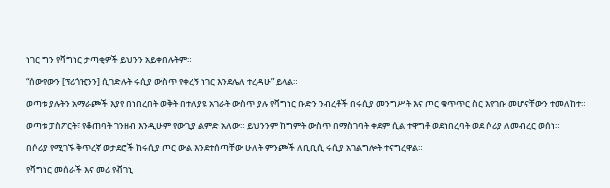ነገር ግን የቫግነር ታጣቂዎች ይህንን አይቀበሉትም።

“ሰውየውን [ፕሪጎዢንን] ሲገድሉት ሩሲያ ውስጥ የቀረኝ ነገር እንደሌለ ተረዳሁ” ይላል።

ወጣቱ ያሉትን አማራጮች እያየ በነበረበት ወቅት በተለያዩ አገራት ውስጥ ያሉ የቫግነር ቡድን ንብረቶች በሩሲያ መንግሥት እና ጦር ቁጥጥር ስር እየገቡ መሆናቸውን ተመለከተ።

ወጣቱ ፓስፖርት፣ የቆጠባት ገንዘብ እንዲሁም የውጊያ ልምድ አለው። ይህንንም ከግምት ውስጥ በማስገባት ቀደም ሲል ተዋግቶ ወደነበረባት ወደ ሶሪያ ለመብረር ወሰነ።

በሶሪያ የሚገኙ ቅጥረኛ ወታደሮች ከሩሲያ ጦር ውል እንደተሰጣቸው ሁለት ምንጮች ለቢቢሲ ሩሲያ አገልግሎት ተናግረዋል።

የቫግነር መሰራች እና መሪ የቭገኒ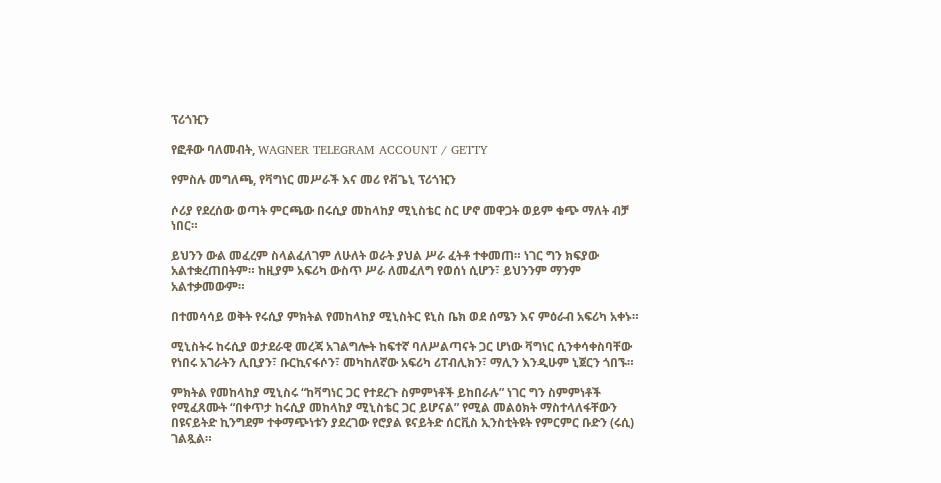ፕሪጎዢን

የፎቶው ባለመብት, WAGNER TELEGRAM ACCOUNT / GETTY

የምስሉ መግለጫ, የቫግነር መሥራች እና መሪ የቭጌኒ ፕሪጎዢን

ሶሪያ የደረሰው ወጣት ምርጫው በሩሲያ መከላከያ ሚኒስቴር ስር ሆኖ መዋጋት ወይም ቁጭ ማለት ብቻ ነበር።

ይህንን ውል መፈረም ስላልፈለገም ለሁለት ወራት ያህል ሥራ ፈትቶ ተቀመጠ። ነገር ግን ክፍያው አልተቋረጠበትም። ከዚያም አፍሪካ ውስጥ ሥራ ለመፈለግ የወሰነ ሲሆን፣ ይህንንም ማንም አልተቃመውም።

በተመሳሳይ ወቅት የሩሲያ ምክትል የመከላከያ ሚኒስትር ዩኒስ ቤክ ወደ ሰሜን እና ምዕራብ አፍሪካ አቀኑ።

ሚኒስትሩ ከሩሲያ ወታደራዊ መረጃ አገልግሎት ከፍተኛ ባለሥልጣናት ጋር ሆነው ቫግነር ሲንቀሳቀስባቸው የነበሩ አገራትን ሊቢያን፣ ቡርኪናፋሶን፣ መካከለኛው አፍሪካ ሪፐብሊክን፣ ማሊን እንዲሁም ኒጀርን ጎበኙ።

ምክትል የመከላከያ ሚኒስሩ “ከቫግነር ጋር የተደረጉ ስምምነቶች ይከበራሉ” ነገር ግን ስምምነቶች የሚፈጸሙት “በቀጥታ ከሩሲያ መከላከያ ሚኒስቴር ጋር ይሆናል” የሚል መልዕክት ማስተላለፋቸውን በዩናይትድ ኪንግደም ተቀማጭነቱን ያደረገው የሮያል ዩናይትድ ሰርቪስ ኢንስቲትዩት የምርምር ቡድን (ሩሲ) ገልጿል።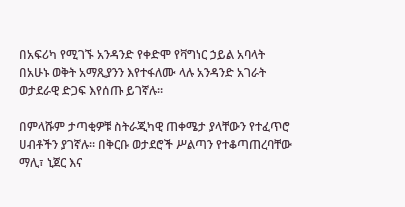በአፍሪካ የሚገኙ አንዳንድ የቀድሞ የቫግነር ኃይል አባላት በአሁኑ ወቅት አማጺያንን እየተፋለሙ ላሉ አንዳንድ አገራት ወታደራዊ ድጋፍ እየሰጡ ይገኛሉ።

በምላሹም ታጣቂዎቹ ስትራጂካዊ ጠቀሜታ ያላቸውን የተፈጥሮ ሀብቶችን ያገኛሉ። በቅርቡ ወታደሮች ሥልጣን የተቆጣጠረባቸው ማሊ፣ ኒጀር እና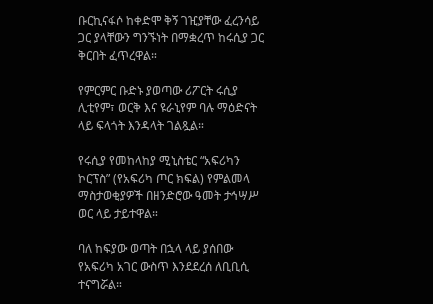ቡርኪናፋሶ ከቀድሞ ቅኝ ገዢያቸው ፈረንሳይ ጋር ያላቸውን ግንኙነት በማቋረጥ ከሩሲያ ጋር ቅርበት ፈጥረዋል።

የምርምር ቡድኑ ያወጣው ሪፖርት ሩሲያ ሊቲየም፣ ወርቅ እና ዩራኒየም ባሉ ማዕድናት ላይ ፍላጎት እንዳላት ገልጿል።

የሩሲያ የመከላከያ ሚኒስቴር “አፍሪካን ኮርፕስ” (የአፍሪካ ጦር ክፍል) የምልመላ ማስታወቂያዎች በዘንድሮው ዓመት ታኅሣሥ ወር ላይ ታይተዋል።

ባለ ከፍያው ወጣት በኋላ ላይ ያሰበው የአፍሪካ አገር ውስጥ እንደደረሰ ለቢቢሲ ተናግሯል።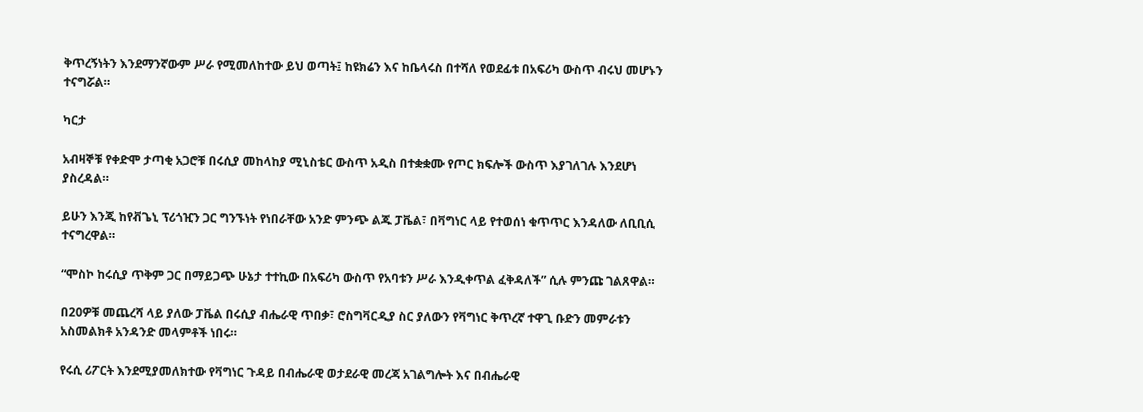ቅጥረኝነትን እንደማንኛውም ሥራ የሚመለከተው ይህ ወጣት፤ ከዩክሬን እና ከቤላሩስ በተሻለ የወደፊቱ በአፍሪካ ውስጥ ብሩህ መሆኑን ተናግሯል።

ካርታ

አብዛኞቹ የቀድሞ ታጣቂ አጋሮቹ በሩሲያ መከላከያ ሚኒስቴር ውስጥ አዲስ በተቋቋሙ የጦር ክፍሎች ውስጥ እያገለገሉ እንደሆነ ያስረዳል።

ይሁን እንጂ ከየቭጌኒ ፕሪጎዢን ጋር ግንኙነት የነበራቸው አንድ ምንጭ ልጁ ፓቬል፣ በቫግነር ላይ የተወሰነ ቁጥጥር እንዳለው ለቢቢሲ ተናግረዋል።

“ሞስኮ ከሩሲያ ጥቅም ጋር በማይጋጭ ሁኔታ ተተኪው በአፍሪካ ውስጥ የአባቱን ሥራ እንዲቀጥል ፈቅዳለች” ሲሉ ምንጩ ገልጸዋል።

በ20ዎቹ መጨረሻ ላይ ያለው ፓቬል በሩሲያ ብሔራዊ ጥበቃ፣ ሮስግቫርዲያ ስር ያለውን የቫግነር ቅጥረኛ ተዋጊ ቡድን መምራቱን አስመልክቶ አንዳንድ መላምቶች ነበሩ።

የሩሲ ሪፖርት እንደሚያመለክተው የቫግነር ጉዳይ በብሔራዊ ወታደራዊ መረጃ አገልግሎት እና በብሔራዊ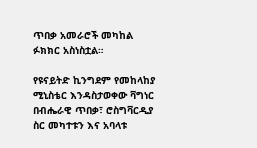ጥበቃ አመራሮች መካከል ፉክክር አስነስቷል።

የዩናይትድ ኪንግደም የመከላከያ ሚኒስቴር እንዳስታወቀው ቫግነር በብሔራዊ ጥበቃ፣ ሮስግቫርዲያ ስር መካተቱን እና አባላቱ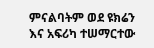ምናልባትም ወደ ዩክሬን እና አፍሪካ ተሠማርተው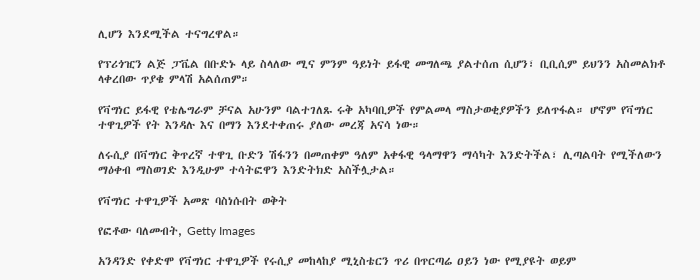ሊሆን እንደሚችል ተናግረዋል።

የፕሪጎዢን ልጅ ፓቬል በቡድኑ ላይ ስላለው ሚና ምንም ዓይነት ይፋዊ መግለጫ ያልተሰጠ ሲሆን፣ ቢቢሲም ይህንን አስመልክቶ ላቀረበው ጥያቄ ምላሽ አልሰጠም።

የቫግነር ይፋዊ የቴሌግራም ቻናል አሁንም ባልተገለጹ ሩቅ አካባቢዎች የምልመላ ማስታወቂያዎችን ይለጥፋል። ሆኖም የቫግነር ተዋጊዎች የት እንዳሉ እና በማን እንደተቀጠሩ ያለው መረጃ አናሳ ነው።

ለሩሲያ በቫግነር ቅጥረኛ ተዋጊ ቡድን ሽፋንን በመጠቀም ዓለም አቀፋዊ ዓላማዋን ማሳካት እንድትችል፣ ሊጣልባት የሚችለውን ማዕቀብ ማስወገድ እንዲሁም ተሳትፎዋን እንድትክድ አስችሏታል።

የቫግነር ተዋጊዎች አመጽ ባስነሱበት ወቅት

የፎቶው ባለመብት, Getty Images

አንዳንድ የቀድሞ የቫግነር ተዋጊዎች የሩሲያ መከላከያ ሚኒስቴርን ጥሪ በጥርጣሬ ዐይን ነው የሚያዩት ወይም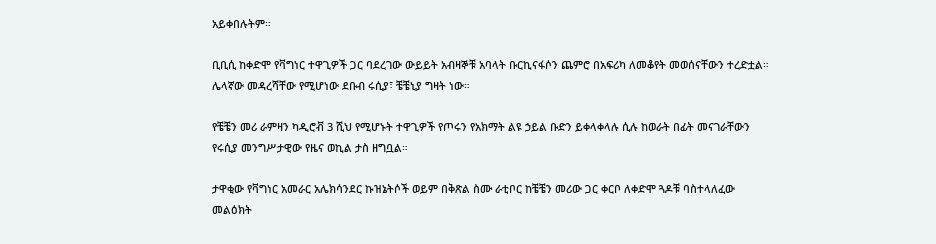አይቀበሉትም።

ቢቢሲ ከቀድሞ የቫግነር ተዋጊዎች ጋር ባደረገው ውይይት አብዛኞቹ አባላት ቡርኪናፋሶን ጨምሮ በአፍሪካ ለመቆየት መወሰናቸውን ተረድቷል። ሌላኛው መዳረሻቸው የሚሆነው ደቡብ ሩሲያ፣ ቼቼኒያ ግዛት ነው።

የቼቼን መሪ ራምዛን ካዲሮቭ 3 ሺህ የሚሆኑት ተዋጊዎች የጦሩን የአክማት ልዩ ኃይል ቡድን ይቀላቀላሉ ሲሉ ከወራት በፊት መናገራቸውን የሩሲያ መንግሥታዊው የዜና ወኪል ታስ ዘግቧል።

ታዋቂው የቫግነር አመራር አሌክሳንደር ኩዝኔትሶች ወይም በቅጽል ስሙ ራቲቦር ከቼቼን መሪው ጋር ቀርቦ ለቀድሞ ጓዶቹ ባስተላለፈው መልዕክት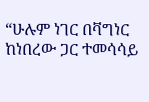“ሁሉም ነገር በቫግነር ከነበረው ጋር ተመሳሳይ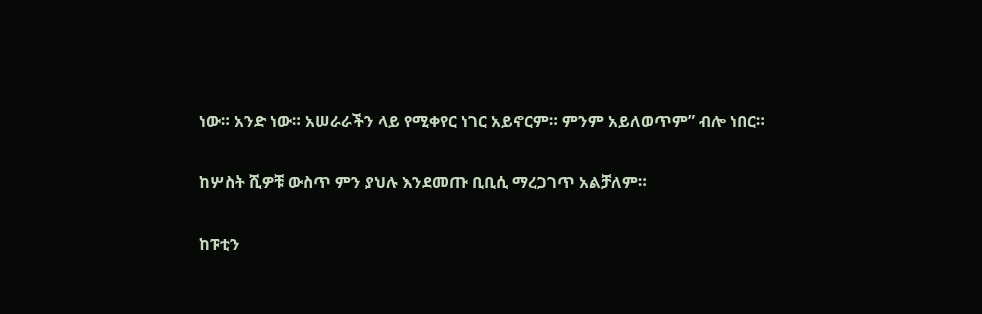ነው። አንድ ነው። አሠራራችን ላይ የሚቀየር ነገር አይኖርም። ምንም አይለወጥም” ብሎ ነበር።

ከሦስት ሺዎቹ ውስጥ ምን ያህሉ እንደመጡ ቢቢሲ ማረጋገጥ አልቻለም።

ከፑቲን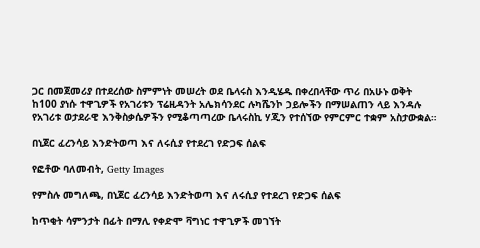ጋር በመጀመሪያ በተደረሰው ስምምነት መሠረት ወደ ቤላሩስ እንዲሄዱ በቀረበላቸው ጥሪ በአሁኑ ወቅት ከ100 ያነሱ ተዋጊዎች የአገሪቱን ፕሬዚዳንት አሌክሳንደር ሉካሼንኮ ኃይሎችን በማሠልጠን ላይ እንዳሉ የአገሪቱ ወታደራዊ እንቅስቃሴዎችን የሚቆጣጣረው ቤላሩስኪ ሃጂን የተሰኘው የምርምር ተቋም አስታውቋል።

በኒጀር ፈረንሳይ እንድትወጣ እና ለሩሲያ የተደረገ የድጋፍ ሰልፍ

የፎቶው ባለመብት, Getty Images

የምስሉ መግለጫ, በኒጀር ፈረንሳይ እንድትወጣ እና ለሩሲያ የተደረገ የድጋፍ ሰልፍ

ከጥቂት ሳምንታት በፊት በማሊ የቀድሞ ቫግነር ተዋጊዎች መገኘት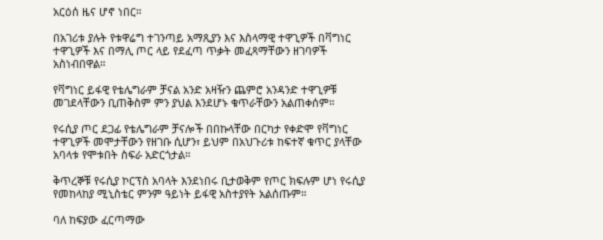አርዕሰ ዜና ሆኖ ነበር።

በአገሪቱ ያሉት የቱዋሬግ ተገንጣይ አማጺያን እና እስላማዊ ተዋጊዎች በቫግነር ተዋጊዎች እና በማሊ ጦር ላይ የደፈጣ ጥቃት መፈጻማቸውን ዘገባዎች አስነብበዋል።

የቫግነር ይፋዊ የቴሌግራም ቻናል አንድ አዛዥን ጨምሮ አንዳንድ ተዋጊዎቹ መገደላቸውን ቢጠቅስም ምን ያህል እንደሆኑ ቁጥራቸውን አልጠቀሰም።

የሩሲያ ጦር ደጋፊ የቴሌግራም ቻናሎች በበኩላቸው በርካታ የቀድሞ የቫግነር ተዋጊዎች መሞታቸውን የዘገቡ ሲሆን፣ ይህም በአህጉሪቱ ከፍተኛ ቁጥር ያላቸው አባላቱ የሞቱበት ስፍራ አድርጎታል።

ቅጥረኞቹ የሩሲያ ኮርፕስ አባላት እንደነበሩ ቢታወቅም የጦር ክፍሉም ሆነ የሩሲያ የመከላከያ ሚኒስቴር ምንም ዓይነት ይፋዊ አስተያየት አልሰጡም።

ባለ ከፍያው ፈርጣማው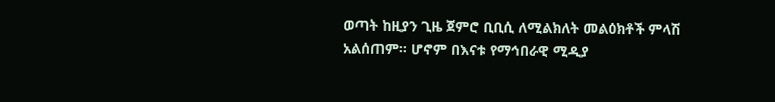ወጣት ከዚያን ጊዜ ጀምሮ ቢቢሲ ለሚልክለት መልዕክቶች ምላሽ አልሰጠም። ሆኖም በእናቱ የማኅበራዊ ሚዲያ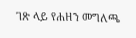ገጽ ላይ የሐዘን መግለጫ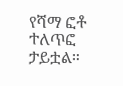የሻማ ፎቶ ተለጥፎ ታይቷል።